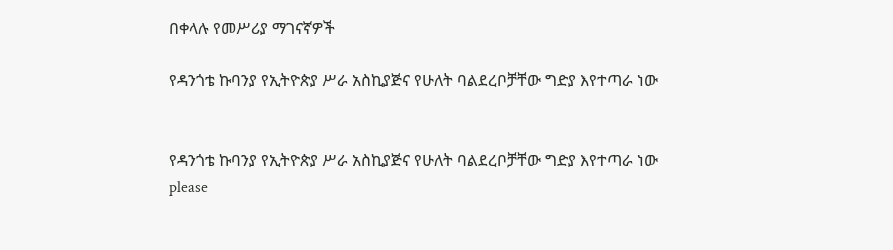በቀላሉ የመሥሪያ ማገናኛዎች

የዳንጎቴ ኩባንያ የኢትዮጵያ ሥራ አስኪያጅና የሁለት ባልደረቦቻቸው ግድያ እየተጣራ ነው


የዳንጎቴ ኩባንያ የኢትዮጵያ ሥራ አስኪያጅና የሁለት ባልደረቦቻቸው ግድያ እየተጣራ ነው
please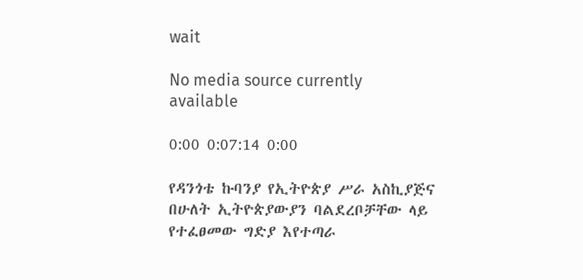wait

No media source currently available

0:00 0:07:14 0:00

የዳንጎቴ ኩባንያ የኢትዮጵያ ሥራ አስኪያጅና በሁለት ኢትዮጵያውያን ባልደረቦቻቸው ላይ የተፈፀመው ግድያ እየተጣራ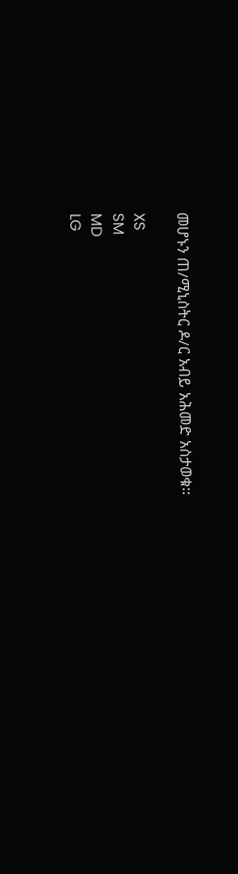መሆኑን ጠ/ሚኒስትር ዶ/ር አብይ አሕመድ አስታወቁ፡፡

XS
SM
MD
LG